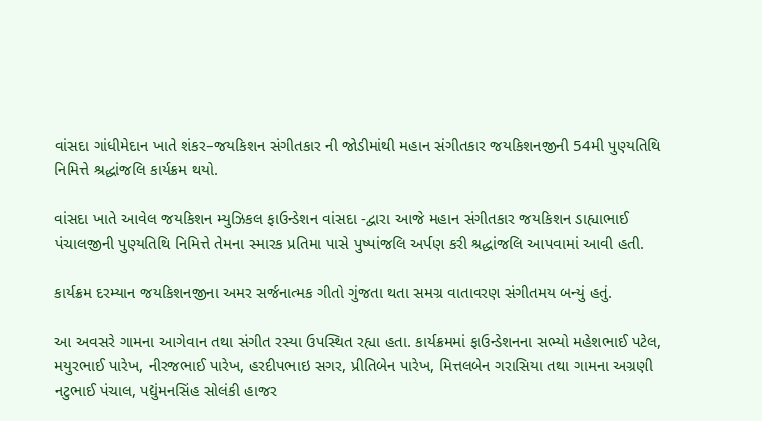વાંસદા ગાંધીમેદાન ખાતે શંકર–જયકિશન સંગીતકાર ની જોડીમાંથી મહાન સંગીતકાર જયકિશનજીની 54મી પુણ્યતિથિ નિમિત્તે શ્રદ્ધાંજલિ કાર્યક્રમ થયો.

વાંસદા ખાતે આવેલ જયકિશન મ્યુઝિકલ ફાઉન્ડેશન વાંસદા -દ્વારા આજે મહાન સંગીતકાર જયકિશન ડાહ્યાભાઈ પંચાલજીની પુણ્યતિથિ નિમિત્તે તેમના સ્મારક પ્રતિમા પાસે પુષ્પાંજલિ અર્પણ કરી શ્રદ્ધાંજલિ આપવામાં આવી હતી.

કાર્યક્રમ દરમ્યાન જયકિશનજીના અમર સર્જનાત્મક ગીતો ગુંજતા થતા સમગ્ર વાતાવરણ સંગીતમય બન્યું હતું.

આ અવસરે ગામના આગેવાન તથા સંગીત રસ્યા ઉપસ્થિત રહ્યા હતા. કાર્યક્રમમાં ફાઉન્ડેશનના સભ્યો મહેશભાઈ પટેલ, મયુરભાઈ પારેખ, નીરજભાઈ પારેખ, હરદીપભાઇ સગર, પ્રીતિબેન પારેખ, મિત્તલબેન ગરાસિયા તથા ગામના અગ્રણી નટુભાઈ પંચાલ, પદ્યુંમનસિંહ સોલંકી હાજર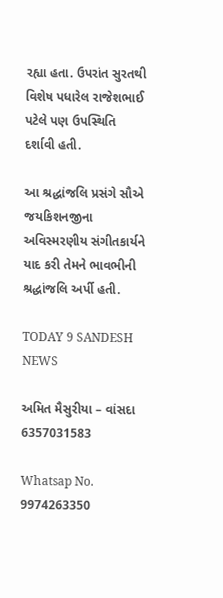રહ્યા હતા. ઉપરાંત સુરતથી વિશેષ પધારેલ રાજેશભાઈ પટેલે પણ ઉપસ્થિતિ દર્શાવી હતી.

આ શ્રદ્ધાંજલિ પ્રસંગે સૌએ જયકિશનજીના અવિસ્મરણીય સંગીતકાર્યને યાદ કરી તેમને ભાવભીની શ્રદ્ધાંજલિ અર્પી હતી.

TODAY 9 SANDESH NEWS

અમિત મૈસુરીયા – વાંસદા 6357031583

Whatsap No. 9974263350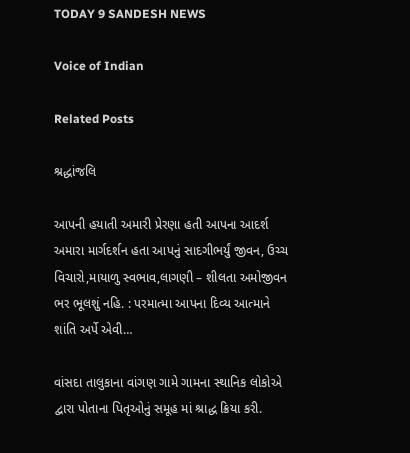TODAY 9 SANDESH NEWS

Voice of Indian

Related Posts

શ્રદ્ધાંજલિ

આપની હયાતી અમારી પ્રેરણા હતી આપના આદર્શ અમારા માર્ગદર્શન હતા આપનું સાદગીભર્યું જીવન, ઉચ્ચ વિચારો,માયાળુ સ્વભાવ,લાગણી – શીલતા અમોજીવન ભર ભૂલશું નહિ. : પરમાત્મા આપના દિવ્ય આત્માને શાંતિ અર્પે એવી…

વાંસદા તાલુકાના વાંગણ ગામે ગામના સ્થાનિક લોકોએ દ્વારા પોતાના પિતૃઓનું સમૂહ માં શ્રાદ્ધ ક્રિયા કરી.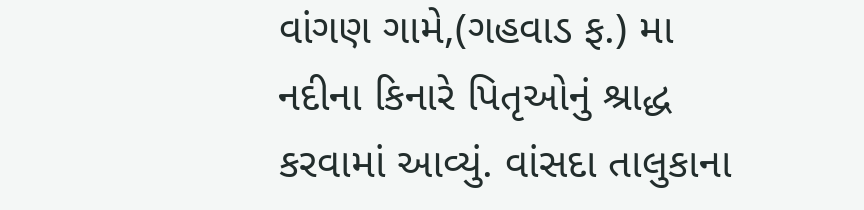વાંગણ ગામે,(ગહવાડ ફ.) મા નદીના કિનારે પિતૃઓનું શ્રાદ્ધ કરવામાં આવ્યું. વાંસદા તાલુકાના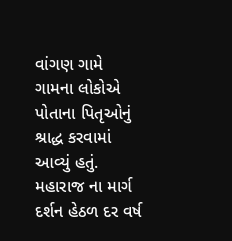વાંગણ ગામે ગામના લોકોએ પોતાના પિતૃઓનું શ્રાદ્ધ કરવામાં આવ્યું હતું. મહારાજ ના માર્ગ દર્શન હેઠળ દર વર્ષ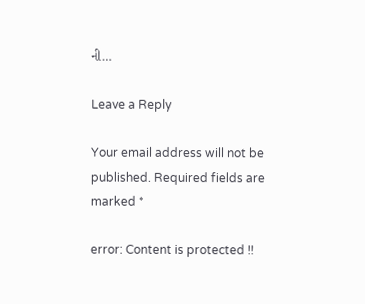ની…

Leave a Reply

Your email address will not be published. Required fields are marked *

error: Content is protected !!